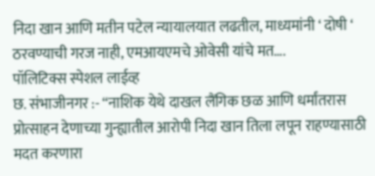निदा खान आणि मतीन पटेल न्यायालयात लढतील, माध्यमांनी ‘ दोषी ‘ ठरवण्याची गरज नाही, एमआयएमचे ओवेसी यांचे मत….
पॉलिटिक्स स्पेशल लाईव्ह
छ. संभाजीनगर :- “नाशिक येथे दाखल लैंगिक छळ आणि धर्मांतरास प्रोत्साहन देणाच्या गुन्ह्यातील आरोपी निदा खान तिला लपून राहण्यासाठी मदत करणारा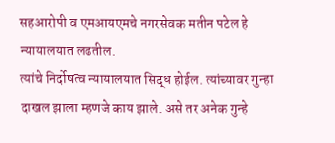सहआरोपी व एमआयएमचे नगरसेवक मतीन पटेल हे न्यायालयात लढतील.
त्यांचे निर्दोषत्व न्यायालयात सिद्ध होईल. त्यांच्यावर गुन्हा दाखल झाला म्हणजे काय झाले. असे तर अनेक गुन्हे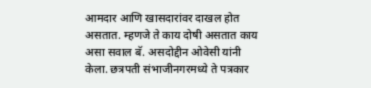आमदार आणि खासदारांवर दाखल होत असतात. म्हणजे ते काय दोषी असतात काय असा सवाल बॅ. असदोद्दीन ओवेसी यांनी केला. छत्रपती संभाजीनगरमध्ये ते पत्रकार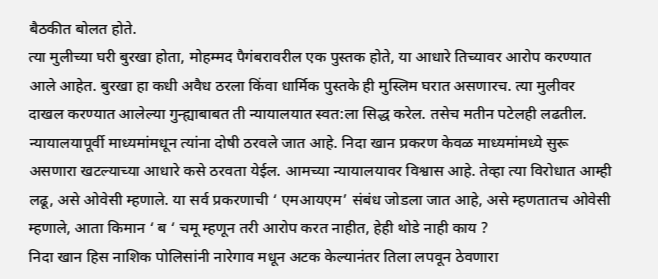बैठकीत बोलत होते.
त्या मुलीच्या घरी बुरखा होता, मोहम्मद पैगंबरावरील एक पुस्तक होते, या आधारे तिच्यावर आरोप करण्यात आले आहेत. बुरखा हा कधी अवैध ठरला किंवा धार्मिक पुस्तके ही मुस्लिम घरात असणारच. त्या मुलीवर दाखल करण्यात आलेल्या गुन्ह्याबाबत ती न्यायालयात स्वत:ला सिद्ध करेल. तसेच मतीन पटेलही लढतील. न्यायालयापूर्वी माध्यमांमधून त्यांना दोषी ठरवले जात आहे. निदा खान प्रकरण केवळ माध्यमांमध्ये सुरू असणारा खटल्याच्या आधारे कसे ठरवता येईल. आमच्या न्यायालयावर विश्वास आहे. तेव्हा त्या विरोधात आम्ही लढू, असे ओवेसी म्हणाले. या सर्व प्रकरणाची ‘ एमआयएम’ संबंध जोडला जात आहे, असे म्हणतातच ओवेसी म्हणाले, आता किमान ‘ ब ‘ चमू म्हणून तरी आरोप करत नाहीत, हेही थोडे नाही काय ?
निदा खान हिस नाशिक पोलिसांनी नारेगाव मधून अटक केल्यानंतर तिला लपवून ठेवणारा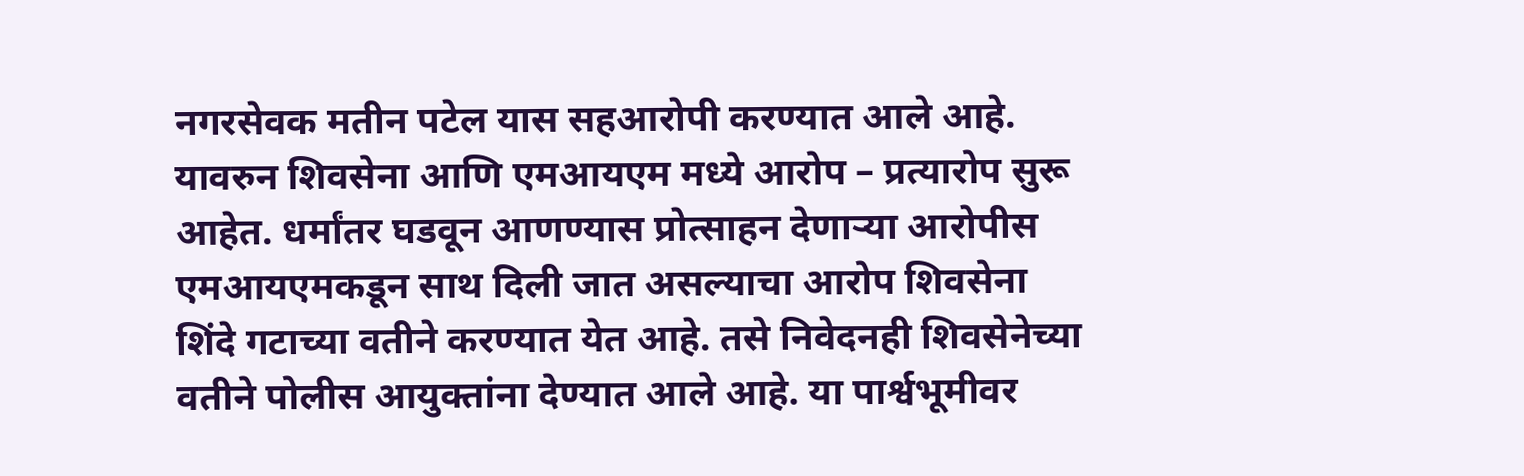नगरसेवक मतीन पटेल यास सहआरोपी करण्यात आले आहे. यावरुन शिवसेना आणि एमआयएम मध्ये आरोप – प्रत्यारोप सुरू आहेत. धर्मांतर घडवून आणण्यास प्रोत्साहन देणाऱ्या आरोपीस एमआयएमकडून साथ दिली जात असल्याचा आरोप शिवसेना शिंदे गटाच्या वतीने करण्यात येत आहे. तसे निवेदनही शिवसेनेच्या वतीने पोलीस आयुक्तांना देण्यात आले आहे. या पार्श्वभूमीवर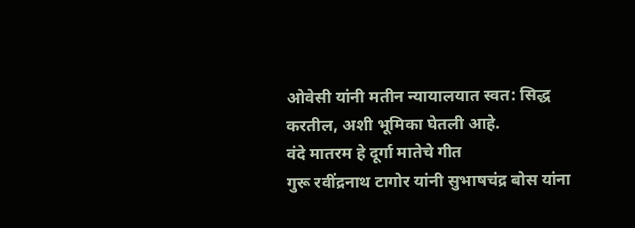ओवेसी यांनी मतीन न्यायालयात स्वत: सिद्ध करतील, अशी भूमिका घेतली आहे.
वंदे मातरम हे दूर्गा मातेचे गीत
गुरू रवींद्रनाथ टागोर यांनी सुभाषचंद्र बोस यांना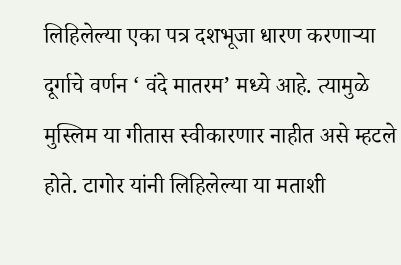लिहिलेल्या एका पत्र दशभूजा धारण करणाऱ्या दूर्गाचे वर्णन ‘ वंदे मातरम’ मध्ये आहे. त्यामुळे मुस्लिम या गीतास स्वीकारणार नाहीत असे म्हटले होते. टागोर यांनी लिहिलेल्या या मताशी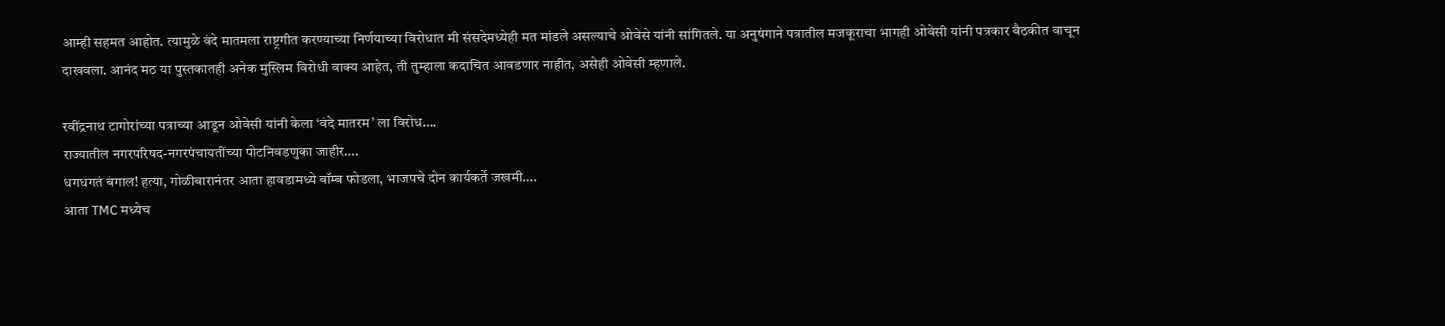आम्ही सहमत आहोत. त्यामुळे वंदे मातमला राष्ट्रगीत करण्याच्या निर्णयाच्या विरोधात मी संसदेमध्येही मत मांडले असल्याचे ओवेसे यांनी सांगितले. या अनुषंगाने पत्रातील मजकूराचा भागही ओवेसी यांनी पत्रकार बैठकीत वाचून दाखवला. आनंद मठ या पुस्तकातही अनेक मुस्लिम विरोधी वाक्य आहेत, ती तुम्हाला कदाचित आवडणार नाहीत, असेही ओवेसी म्हणाले.

रवींद्रनाथ टागोरांच्या पत्राच्या आडून ओवेसी यांनी केला ‘वंदे मातरम’ ला विरोध….
राज्यातील नगरपरिषद-नगरपंचायतींच्या पोटनिवडणुका जाहीर….
धगधगतं बंगाल! हत्या, गोळीबारानंतर आता हावडामध्ये बॉम्ब फोडला, भाजपचे दोन कार्यकर्ते जखमी….
आता TMC मध्येच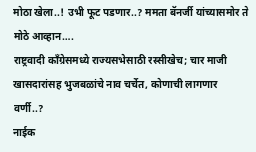मोठा खेला..! उभी फूट पडणार..? ममता बॅनर्जी यांच्यासमोर ते मोठे आव्हान….
राष्ट्रवादी काँग्रेसमध्ये राज्यसभेसाठी रस्सीखेच; चार माजी खासदारांसह भुजबळांचे नाव चर्चेत, कोणाची लागणार वर्णी..?
नाईक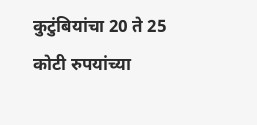कुटुंबियांचा 20 ते 25 कोटी रुपयांच्या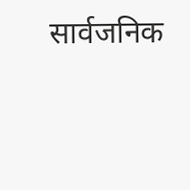सार्वजनिक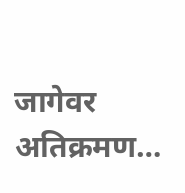जागेवर अतिक्रमण…